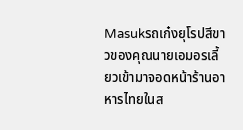Masukรถเก๋งยุโรปสีขาวของคุณนายเอมอรเลี้ยวเข้ามาจอดหน้าร้านอาหารไทยในส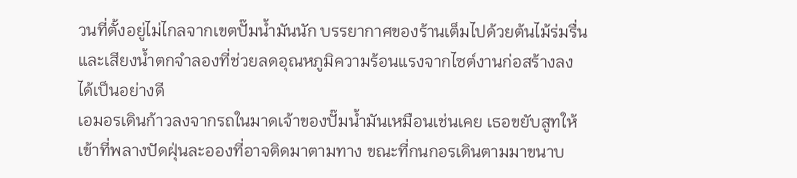วนที่ตั้งอยู่ไม่ไกลจากเขตปั๊มน้ำมันนัก บรรยากาศของร้านเต็มไปด้วยต้นไม้ร่มรื่นและเสียงน้ำตกจำลองที่ช่วยลดอุณหภูมิความร้อนแรงจากไซต์งานก่อสร้างลงได้เป็นอย่างดี
เอมอรเดินก้าวลงจากรถในมาดเจ้าของปั๊มน้ำมันเหมือนเช่นเคย เธอขยับสูทให้เข้าที่พลางปัดฝุ่นละอองที่อาจติดมาตามทาง ขณะที่กนกอรเดินตามมาขนาบ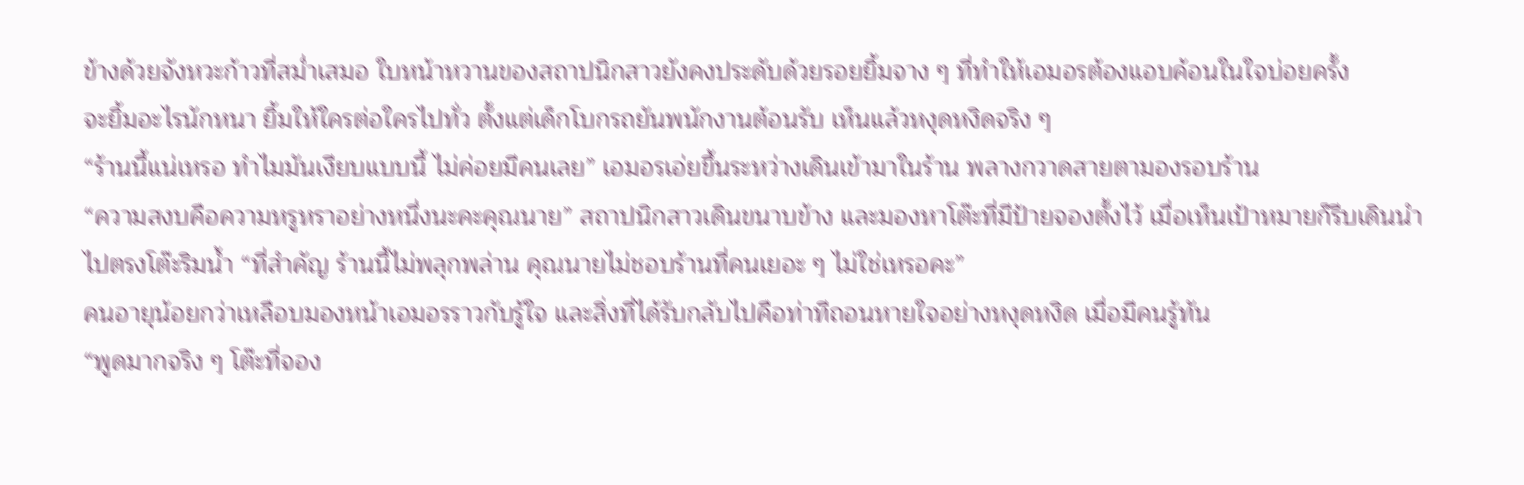ข้างด้วยจังหวะก้าวที่สม่ำเสมอ ใบหน้าหวานของสถาปนิกสาวยังคงประดับด้วยรอยยิ้มจาง ๆ ที่ทำให้เอมอรต้องแอบค้อนในใจบ่อยครั้ง
จะยิ้มอะไรนักหนา ยิ้มให้ใครต่อใครไปทั่ว ตั้งแต่เด็กโบกรถยันพนักงานต้อนรับ เห็นแล้วหงุดหงิดจริง ๆ
“ร้านนี้แน่เหรอ ทำไมมันเงียบแบบนี้ ไม่ค่อยมีคนเลย” เอมอรเอ่ยขึ้นระหว่างเดินเข้ามาในร้าน พลางกวาดสายตามองรอบร้าน
“ความสงบคือความหรูหราอย่างหนึ่งนะคะคุณนาย” สถาปนิกสาวเดินขนาบข้าง และมองหาโต๊ะที่มีป้ายจองตั้งไว้ เมื่อเห็นเป้าหมายก็รีบเดินนำไปตรงโต๊ะริมน้ำ “ที่สำคัญ ร้านนี้ไม่พลุกพล่าน คุณนายไม่ชอบร้านที่คนเยอะ ๆ ไม่ใช่เหรอคะ”
คนอายุน้อยกว่าเหลือบมองหน้าเอมอรราวกับรู้ใจ และสิ่งที่ได้รับกลับไปคือท่าทีถอนหายใจอย่างหงุดหงิด เมื่อมีคนรู้ทัน
“พูดมากจริง ๆ โต๊ะที่จอง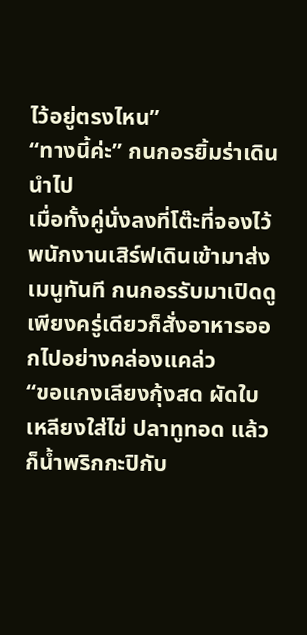ไว้อยู่ตรงไหน”
“ทางนี้ค่ะ” กนกอรยิ้มร่าเดินนำไป
เมื่อทั้งคู่นั่งลงที่โต๊ะที่จองไว้ พนักงานเสิร์ฟเดินเข้ามาส่งเมนูทันที กนกอรรับมาเปิดดูเพียงครู่เดียวก็สั่งอาหารออกไปอย่างคล่องแคล่ว
“ขอแกงเลียงกุ้งสด ผัดใบเหลียงใส่ไข่ ปลาทูทอด แล้วก็น้ำพริกกะปิกับ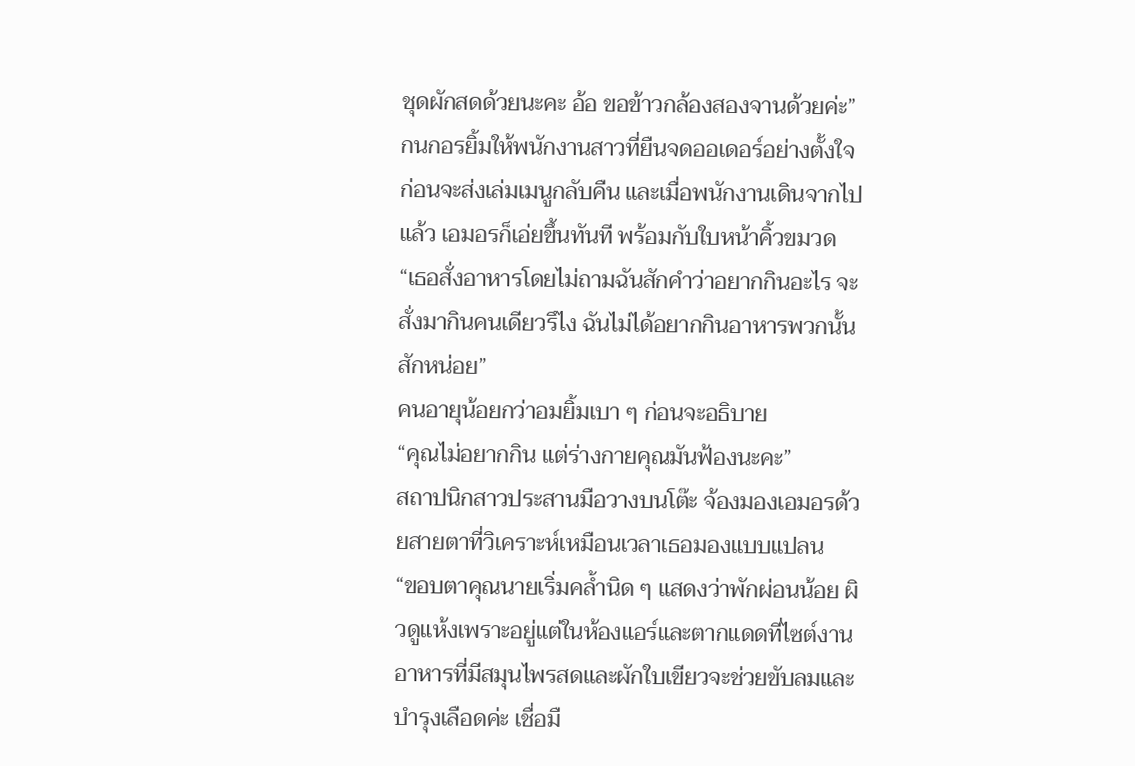ชุดผักสดด้วยนะคะ อ้อ ขอข้าวกล้องสองจานด้วยค่ะ”
กนกอรยิ้มให้พนักงานสาวที่ยืนจดออเดอร์อย่างตั้งใจ ก่อนจะส่งเล่มเมนูกลับคืน และเมื่อพนักงานเดินจากไปแล้ว เอมอรก็เอ่ยขึ้นทันที พร้อมกับใบหน้าคิ้วขมวด
“เธอสั่งอาหารโดยไม่ถามฉันสักคำว่าอยากกินอะไร จะสั่งมากินคนเดียวรึไง ฉันไม่ได้อยากกินอาหารพวกนั้นสักหน่อย”
คนอายุน้อยกว่าอมยิ้มเบา ๆ ก่อนจะอธิบาย
“คุณไม่อยากกิน แต่ร่างกายคุณมันฟ้องนะคะ”
สถาปนิกสาวประสานมือวางบนโต๊ะ จ้องมองเอมอรด้วยสายตาที่วิเคราะห์เหมือนเวลาเธอมองแบบแปลน
“ขอบตาคุณนายเริ่มคล้ำนิด ๆ แสดงว่าพักผ่อนน้อย ผิวดูแห้งเพราะอยู่แต่ในห้องแอร์และตากแดดที่ไซต์งาน อาหารที่มีสมุนไพรสดและผักใบเขียวจะช่วยขับลมและบำรุงเลือดค่ะ เชื่อมื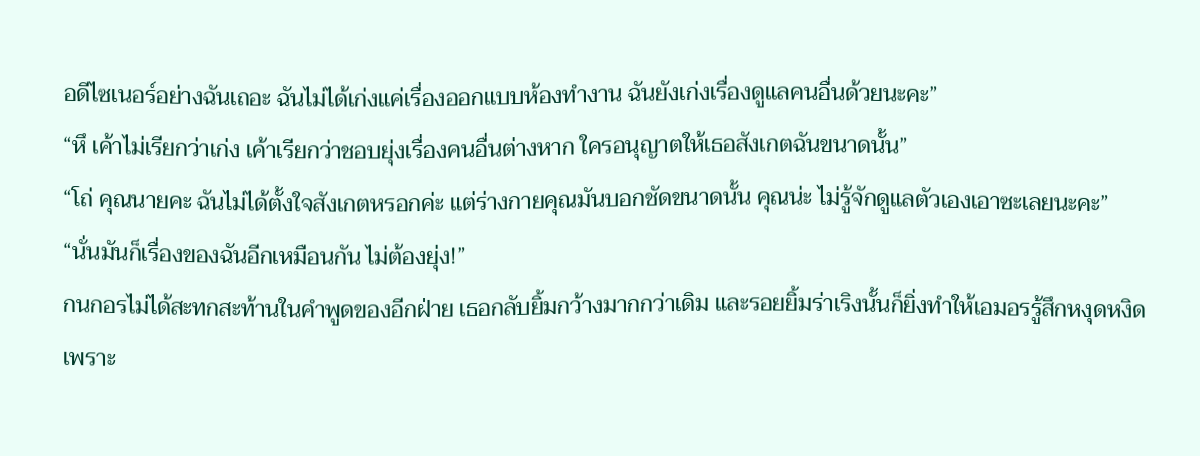อดีไซเนอร์อย่างฉันเถอะ ฉันไม่ได้เก่งแค่เรื่องออกแบบห้องทำงาน ฉันยังเก่งเรื่องดูแลคนอื่นด้วยนะคะ”
“หึ เค้าไม่เรียกว่าเก่ง เค้าเรียกว่าชอบยุ่งเรื่องคนอื่นต่างหาก ใครอนุญาตให้เธอสังเกตฉันขนาดนั้น”
“โถ่ คุณนายคะ ฉันไม่ได้ตั้งใจสังเกตหรอกค่ะ แต่ร่างกายคุณมันบอกชัดขนาดนั้น คุณน่ะ ไม่รู้จักดูแลตัวเองเอาซะเลยนะคะ”
“นั่นมันก็เรื่องของฉันอีกเหมือนกัน ไม่ต้องยุ่ง!”
กนกอรไม่ได้สะทกสะท้านในคำพูดของอีกฝ่าย เธอกลับยิ้มกว้างมากกว่าเดิม และรอยยิ้มร่าเริงนั้นก็ยิ่งทำให้เอมอรรู้สึกหงุดหงิด
เพราะ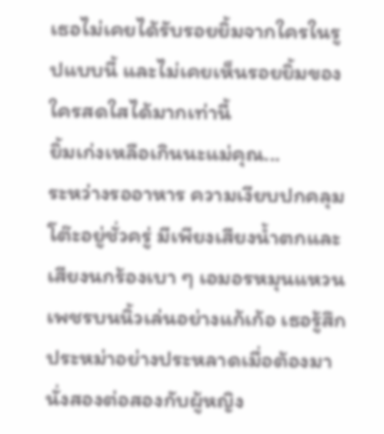เธอไม่เคยได้รับรอยยิ้มจากใครในรูปแบบนี้ และไม่เคยเห็นรอยยิ้มของใครสดใสได้มากเท่านี้
ยิ้มเก่งเหลือเกินนะแม่คุณ...
ระหว่างรออาหาร ความเงียบปกคลุมโต๊ะอยู่ชั่วครู่ มีเพียงเสียงน้ำตกและเสียงนกร้องเบา ๆ เอมอรหมุนแหวนเพชรบนนิ้วเล่นอย่างแก้เก้อ เธอรู้สึกประหม่าอย่างประหลาดเมื่อต้องมานั่งสองต่อสองกับผู้หญิง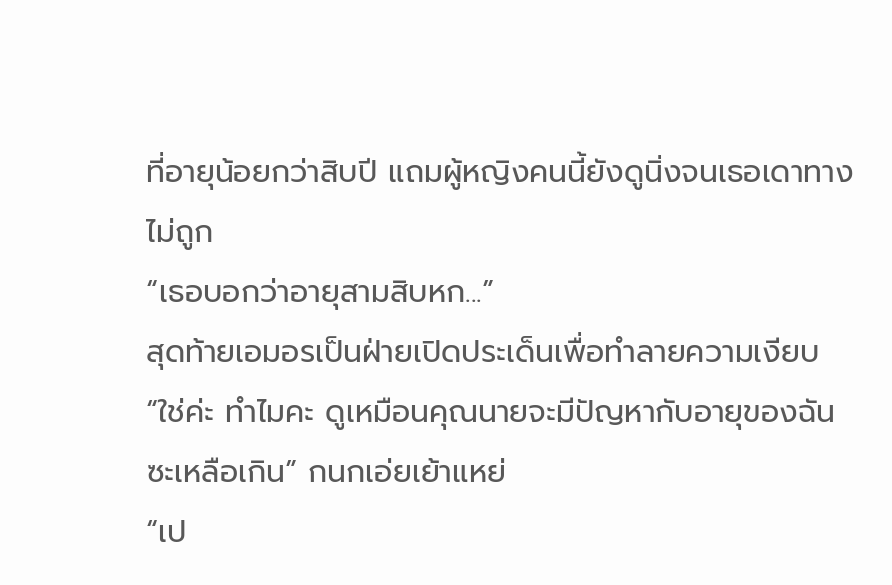ที่อายุน้อยกว่าสิบปี แถมผู้หญิงคนนี้ยังดูนิ่งจนเธอเดาทางไม่ถูก
“เธอบอกว่าอายุสามสิบหก...”
สุดท้ายเอมอรเป็นฝ่ายเปิดประเด็นเพื่อทำลายความเงียบ
“ใช่ค่ะ ทำไมคะ ดูเหมือนคุณนายจะมีปัญหากับอายุของฉันซะเหลือเกิน” กนกเอ่ยเย้าแหย่
“เป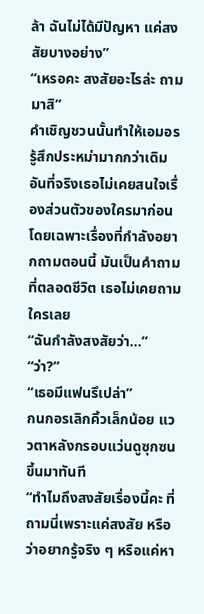ล้า ฉันไม่ได้มีปัญหา แค่สงสัยบางอย่าง”
“เหรอคะ สงสัยอะไรล่ะ ถามมาสิ”
คำเชิญชวนนั้นทำให้เอมอรรู้สึกประหม่ามากกว่าเดิม อันที่จริงเธอไม่เคยสนใจเรื่องส่วนตัวของใครมาก่อน โดยเฉพาะเรื่องที่กำลังอยากถามตอนนี้ มันเป็นคำถามที่ตลอดชีวิต เธอไม่เคยถามใครเลย
“ฉันกำลังสงสัยว่า...”
“ว่า?”
“เธอมีแฟนรึเปล่า”
กนกอรเลิกคิ้วเล็กน้อย แววตาหลังกรอบแว่นดูซุกซนขึ้นมาทันที
“ทำไมถึงสงสัยเรื่องนี้คะ ที่ถามนี่เพราะแค่สงสัย หรือว่าอยากรู้จริง ๆ หรือแค่หา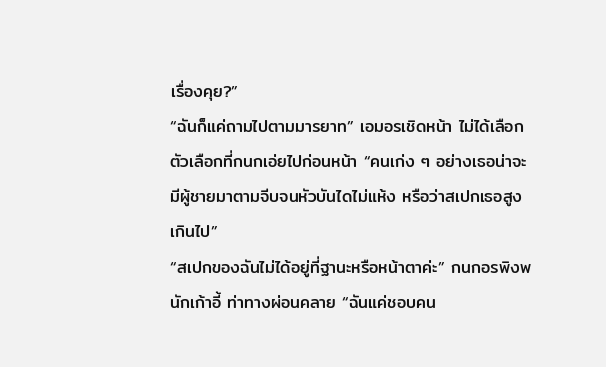เรื่องคุย?”
“ฉันก็แค่ถามไปตามมารยาท” เอมอรเชิดหน้า ไม่ได้เลือกตัวเลือกที่กนกเอ่ยไปก่อนหน้า “คนเก่ง ๆ อย่างเธอน่าจะมีผู้ชายมาตามจีบจนหัวบันไดไม่แห้ง หรือว่าสเปกเธอสูงเกินไป”
“สเปกของฉันไม่ได้อยู่ที่ฐานะหรือหน้าตาค่ะ” กนกอรพิงพนักเก้าอี้ ท่าทางผ่อนคลาย “ฉันแค่ชอบคน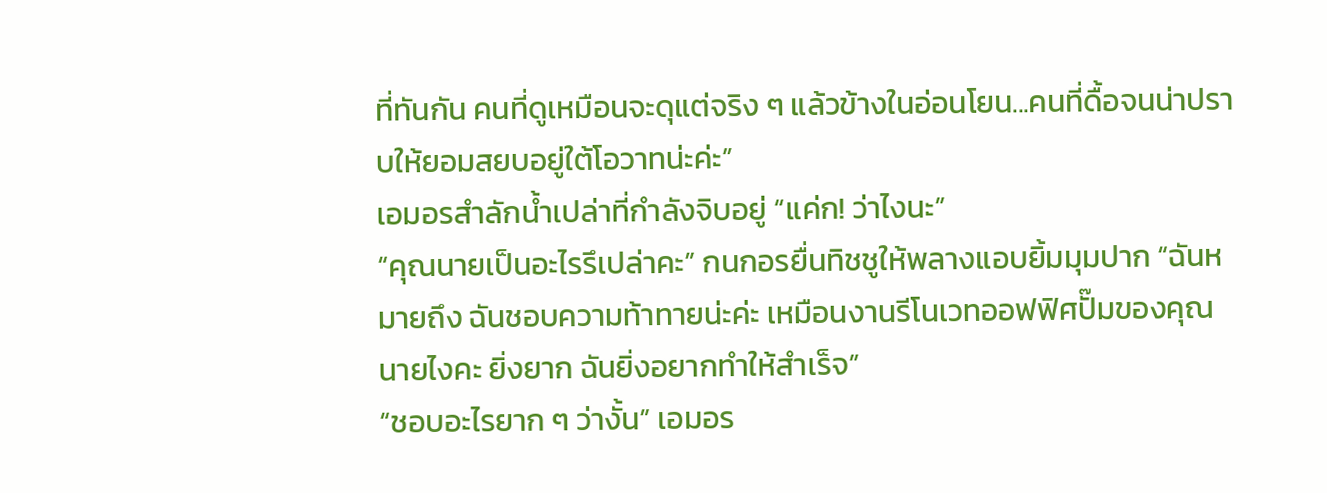ที่ทันกัน คนที่ดูเหมือนจะดุแต่จริง ๆ แล้วข้างในอ่อนโยน...คนที่ดื้อจนน่าปราบให้ยอมสยบอยู่ใต้โอวาทน่ะค่ะ”
เอมอรสำลักน้ำเปล่าที่กำลังจิบอยู่ “แค่ก! ว่าไงนะ”
“คุณนายเป็นอะไรรึเปล่าคะ” กนกอรยื่นทิชชูให้พลางแอบยิ้มมุมปาก “ฉันหมายถึง ฉันชอบความท้าทายน่ะค่ะ เหมือนงานรีโนเวทออฟฟิศปั๊มของคุณนายไงคะ ยิ่งยาก ฉันยิ่งอยากทำให้สำเร็จ”
“ชอบอะไรยาก ๆ ว่างั้น” เอมอร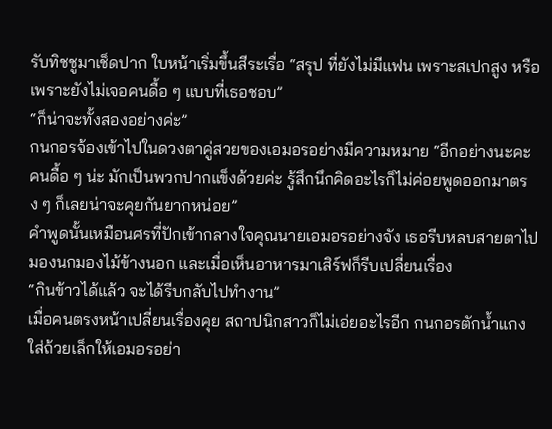รับทิชชูมาเช็ดปาก ใบหน้าเริ่มขึ้นสีระเรื่อ “สรุป ที่ยังไม่มีแฟน เพราะสเปกสูง หรือเพราะยังไม่เจอคนดื้อ ๆ แบบที่เธอชอบ”
“ก็น่าจะทั้งสองอย่างค่ะ”
กนกอรจ้องเข้าไปในดวงตาคู่สวยของเอมอรอย่างมีความหมาย “อีกอย่างนะคะ คนดื้อ ๆ น่ะ มักเป็นพวกปากแข็งด้วยค่ะ รู้สึกนึกคิดอะไรก็ไม่ค่อยพูดออกมาตรง ๆ ก็เลยน่าจะคุยกันยากหน่อย”
คำพูดนั้นเหมือนศรที่ปักเข้ากลางใจคุณนายเอมอรอย่างจัง เธอรีบหลบสายตาไปมองนกมองไม้ข้างนอก และเมื่อเห็นอาหารมาเสิร์ฟก็รีบเปลี่ยนเรื่อง
“กินข้าวได้แล้ว จะได้รีบกลับไปทำงาน”
เมื่อคนตรงหน้าเปลี่ยนเรื่องคุย สถาปนิกสาวก็ไม่เอ่ยอะไรอีก กนกอรตักน้ำแกงใส่ถ้วยเล็กให้เอมอรอย่า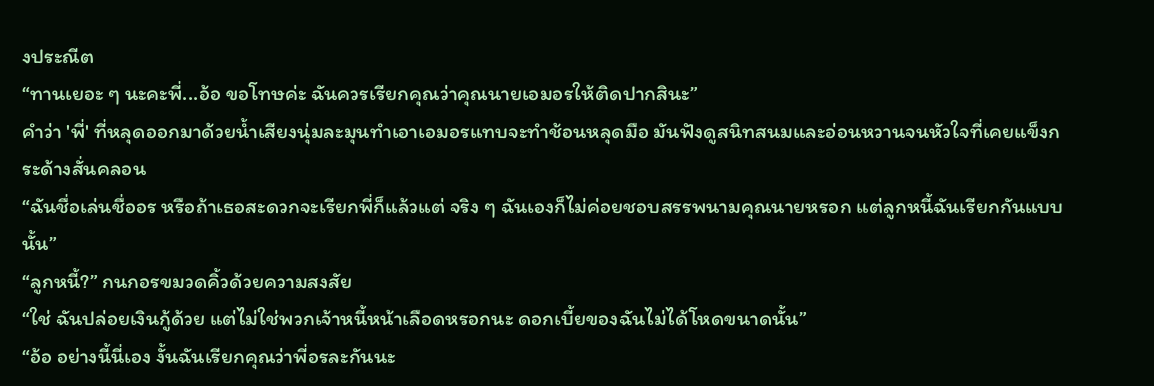งประณีต
“ทานเยอะ ๆ นะคะพี่...อ้อ ขอโทษค่ะ ฉันควรเรียกคุณว่าคุณนายเอมอรให้ติดปากสินะ”
คำว่า 'พี่' ที่หลุดออกมาด้วยน้ำเสียงนุ่มละมุนทำเอาเอมอรแทบจะทำช้อนหลุดมือ มันฟังดูสนิทสนมและอ่อนหวานจนหัวใจที่เคยแข็งกระด้างสั่นคลอน
“ฉันชื่อเล่นชื่ออร หรือถ้าเธอสะดวกจะเรียกพี่ก็แล้วแต่ จริง ๆ ฉันเองก็ไม่ค่อยชอบสรรพนามคุณนายหรอก แต่ลูกหนี้ฉันเรียกกันแบบนั้น”
“ลูกหนี้?” กนกอรขมวดคิ้วด้วยความสงสัย
“ใช่ ฉันปล่อยเงินกู้ด้วย แต่ไม่ใช่พวกเจ้าหนี้หน้าเลือดหรอกนะ ดอกเบี้ยของฉันไม่ได้โหดขนาดนั้น”
“อ้อ อย่างนี้นี่เอง งั้นฉันเรียกคุณว่าพี่อรละกันนะ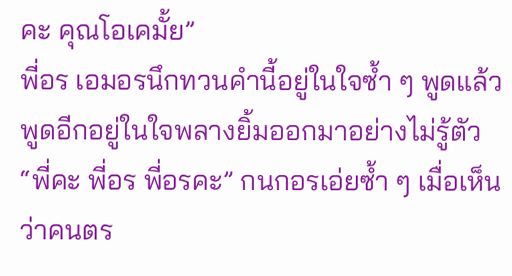คะ คุณโอเคมั้ย”
พี่อร เอมอรนึกทวนคำนี้อยู่ในใจซ้ำ ๆ พูดแล้วพูดอีกอยู่ในใจพลางยิ้มออกมาอย่างไม่รู้ตัว
“พี่คะ พี่อร พี่อรคะ” กนกอรเอ่ยซ้ำ ๆ เมื่อเห็นว่าคนตร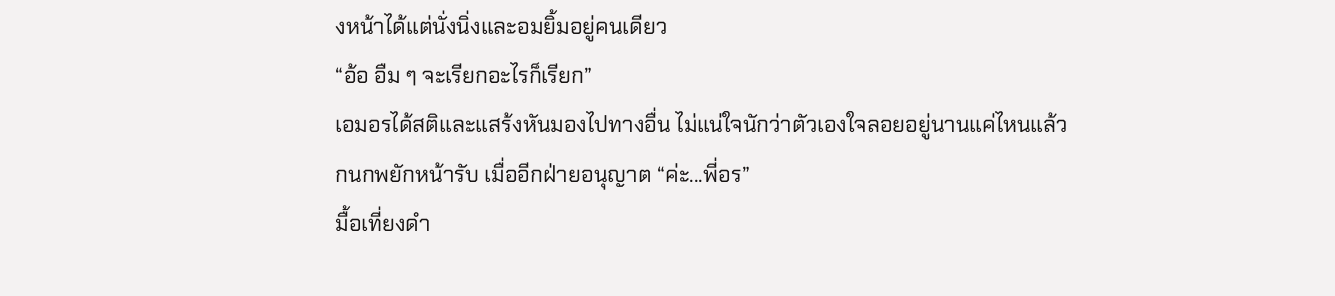งหน้าได้แต่นั่งนิ่งและอมยิ้มอยู่คนเดียว
“อ้อ อืม ๆ จะเรียกอะไรก็เรียก”
เอมอรได้สติและแสร้งหันมองไปทางอื่น ไม่แน่ใจนักว่าตัวเองใจลอยอยู่นานแค่ไหนแล้ว
กนกพยักหน้ารับ เมื่ออีกฝ่ายอนุญาต “ค่ะ...พี่อร”
มื้อเที่ยงดำ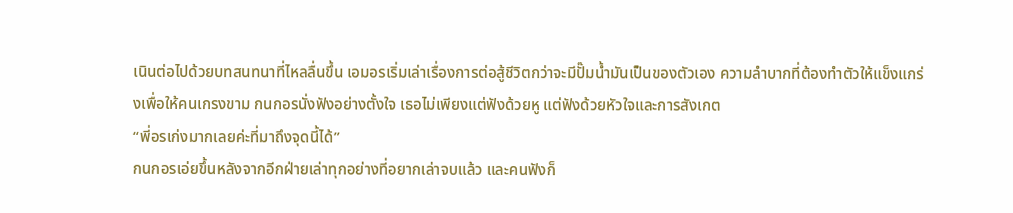เนินต่อไปด้วยบทสนทนาที่ไหลลื่นขึ้น เอมอรเริ่มเล่าเรื่องการต่อสู้ชีวิตกว่าจะมีปั๊มน้ำมันเป็นของตัวเอง ความลำบากที่ต้องทำตัวให้แข็งแกร่งเพื่อให้คนเกรงขาม กนกอรนั่งฟังอย่างตั้งใจ เธอไม่เพียงแต่ฟังด้วยหู แต่ฟังด้วยหัวใจและการสังเกต
“พี่อรเก่งมากเลยค่ะที่มาถึงจุดนี้ได้”
กนกอรเอ่ยขึ้นหลังจากอีกฝ่ายเล่าทุกอย่างที่อยากเล่าจบแล้ว และคนฟังก็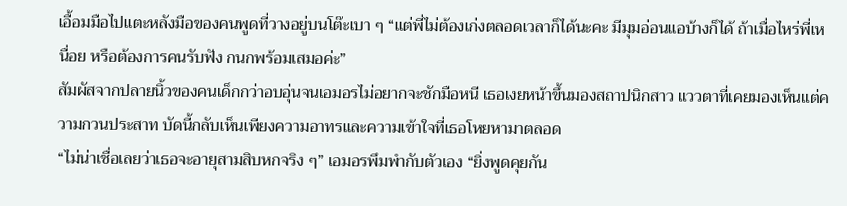เอื้อมมือไปแตะหลังมือของคนพูดที่วางอยู่บนโต๊ะเบา ๆ “แต่พี่ไม่ต้องเก่งตลอดเวลาก็ได้นะคะ มีมุมอ่อนแอบ้างก็ได้ ถ้าเมื่อไหร่พี่เหนื่อย หรือต้องการคนรับฟัง กนกพร้อมเสมอค่ะ”
สัมผัสจากปลายนิ้วของคนเด็กกว่าอบอุ่นจนเอมอรไม่อยากจะชักมือหนี เธอเงยหน้าขึ้นมองสถาปนิกสาว แววตาที่เคยมองเห็นแต่ความกวนประสาท บัดนี้กลับเห็นเพียงความอาทรและความเข้าใจที่เธอโหยหามาตลอด
“ไม่น่าเชื่อเลยว่าเธอจะอายุสามสิบหกจริง ๆ” เอมอรพึมพำกับตัวเอง “ยิ่งพูดคุยกัน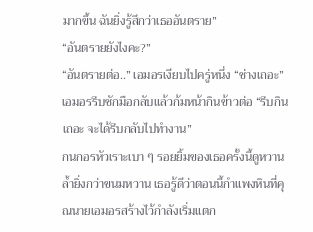มากขึ้น ฉันยิ่งรู้สึกว่าเธออันตราย”
“อันตรายยังไงคะ?”
“อันตรายต่อ..” เอมอรเงียบไปครู่หนึ่ง “ช่างเถอะ”
เอมอรรีบชักมือกลับแล้วก้มหน้ากินข้าวต่อ “รีบกินเถอะ จะได้รีบกลับไปทำงาน”
กนกอรหัวเราะเบา ๆ รอยยิ้มของเธอครั้งนี้ดูหวานล้ำยิ่งกว่าขนมหวาน เธอรู้ดีว่าตอนนี้กำแพงหินที่คุณนายเอมอรสร้างไว้กำลังเริ่มแตก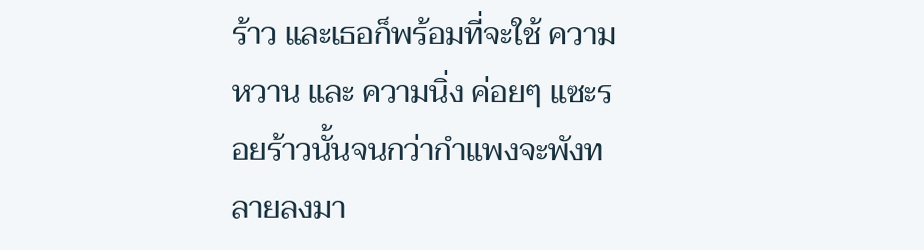ร้าว และเธอก็พร้อมที่จะใช้ ความหวาน และ ความนิ่ง ค่อยๆ แซะรอยร้าวนั้นจนกว่ากำแพงจะพังทลายลงมา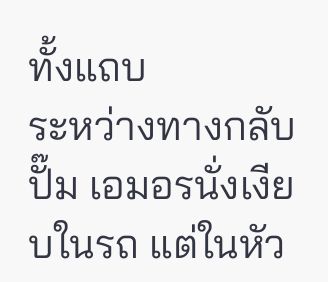ทั้งแถบ
ระหว่างทางกลับปั๊ม เอมอรนั่งเงียบในรถ แต่ในหัว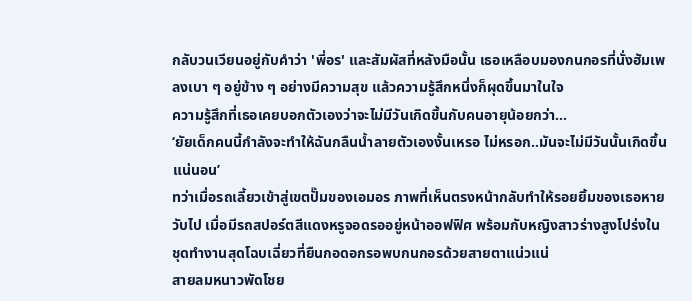กลับวนเวียนอยู่กับคำว่า 'พี่อร' และสัมผัสที่หลังมือนั้น เธอเหลือบมองกนกอรที่นั่งฮัมเพลงเบา ๆ อยู่ข้าง ๆ อย่างมีความสุข แล้วความรู้สึกหนึ่งก็ผุดขึ้นมาในใจ
ความรู้สึกที่เธอเคยบอกตัวเองว่าจะไม่มีวันเกิดขึ้นกับคนอายุน้อยกว่า...
‘ยัยเด็กคนนี้กำลังจะทำให้ฉันกลืนน้ำลายตัวเองงั้นเหรอ ไม่หรอก..มันจะไม่มีวันนั้นเกิดขึ้นแน่นอน’
ทว่าเมื่อรถเลี้ยวเข้าสู่เขตปั๊มของเอมอร ภาพที่เห็นตรงหน้ากลับทำให้รอยยิ้มของเธอหายวับไป เมื่อมีรถสปอร์ตสีแดงหรูจอดรออยู่หน้าออฟฟิศ พร้อมกับหญิงสาวร่างสูงโปร่งในชุดทำงานสุดโฉบเฉี่ยวที่ยืนกอดอกรอพบกนกอรด้วยสายตาแน่วแน่
สายลมหนาวพัดโชย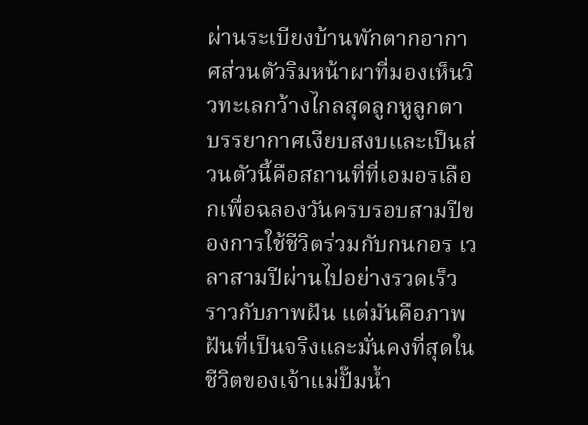ผ่านระเบียงบ้านพักตากอากาศส่วนตัวริมหน้าผาที่มองเห็นวิวทะเลกว้างไกลสุดลูกหูลูกตา บรรยากาศเงียบสงบและเป็นส่วนตัวนี้คือสถานที่ที่เอมอรเลือกเพื่อฉลองวันครบรอบสามปีของการใช้ชีวิตร่วมกับกนกอร เวลาสามปีผ่านไปอย่างรวดเร็วราวกับภาพฝัน แต่มันคือภาพฝันที่เป็นจริงและมั่นคงที่สุดในชีวิตของเจ้าแม่ปั๊มน้ำ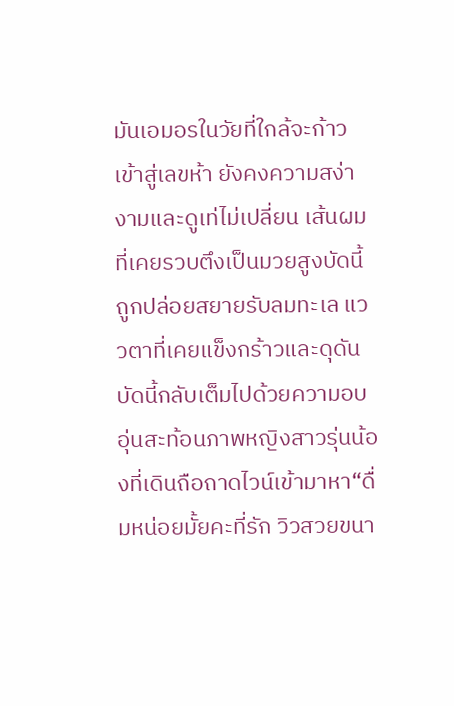มันเอมอรในวัยที่ใกล้จะก้าวเข้าสู่เลขห้า ยังคงความสง่างามและดูเท่ไม่เปลี่ยน เส้นผมที่เคยรวบตึงเป็นมวยสูงบัดนี้ถูกปล่อยสยายรับลมทะเล แววตาที่เคยแข็งกร้าวและดุดันบัดนี้กลับเต็มไปด้วยความอบอุ่นสะท้อนภาพหญิงสาวรุ่นน้องที่เดินถือถาดไวน์เข้ามาหา“ดื่มหน่อยมั้ยคะที่รัก วิวสวยขนา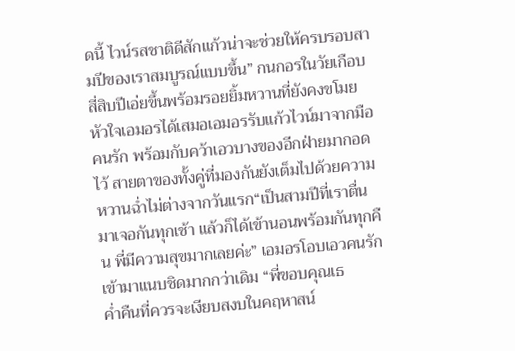ดนี้ ไวน์รสชาติดีสักแก้วน่าจะช่วยให้ครบรอบสามปีของเราสมบูรณ์แบบขึ้น” กนกอรในวัยเกือบสี่สิบปีเอ่ยขึ้นพร้อมรอยยิ้มหวานที่ยังคงขโมยหัวใจเอมอรได้เสมอเอมอรรับแก้วไวน์มาจากมือคนรัก พร้อมกับคว้าเอวบางของอีกฝ่ายมากอดไว้ สายตาของทั้งคู่ที่มองกันยังเต็มไปด้วยความหวานฉ่ำไม่ต่างจากวันแรก“เป็นสามปีที่เราตื่นมาเจอกันทุกเช้า แล้วก็ได้เข้านอนพร้อมกันทุกคืน พี่มีความสุขมากเลยค่ะ” เอมอรโอบเอวคนรักเข้ามาแนบชิดมากกว่าเดิม “พี่ขอบคุณเธ
ค่ำคืนที่ควรจะเงียบสงบในคฤหาสน์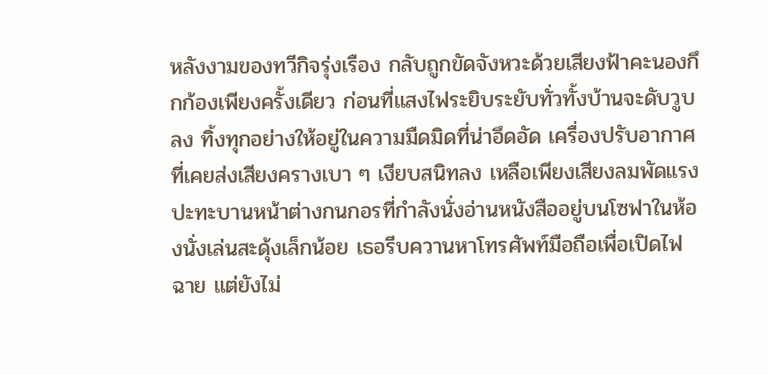หลังงามของทวีกิจรุ่งเรือง กลับถูกขัดจังหวะด้วยเสียงฟ้าคะนองกึกก้องเพียงครั้งเดียว ก่อนที่แสงไฟระยิบระยับทั่วทั้งบ้านจะดับวูบลง ทิ้งทุกอย่างให้อยู่ในความมืดมิดที่น่าอึดอัด เครื่องปรับอากาศที่เคยส่งเสียงครางเบา ๆ เงียบสนิทลง เหลือเพียงเสียงลมพัดแรงปะทะบานหน้าต่างกนกอรที่กำลังนั่งอ่านหนังสืออยู่บนโซฟาในห้องนั่งเล่นสะดุ้งเล็กน้อย เธอรีบควานหาโทรศัพท์มือถือเพื่อเปิดไฟฉาย แต่ยังไม่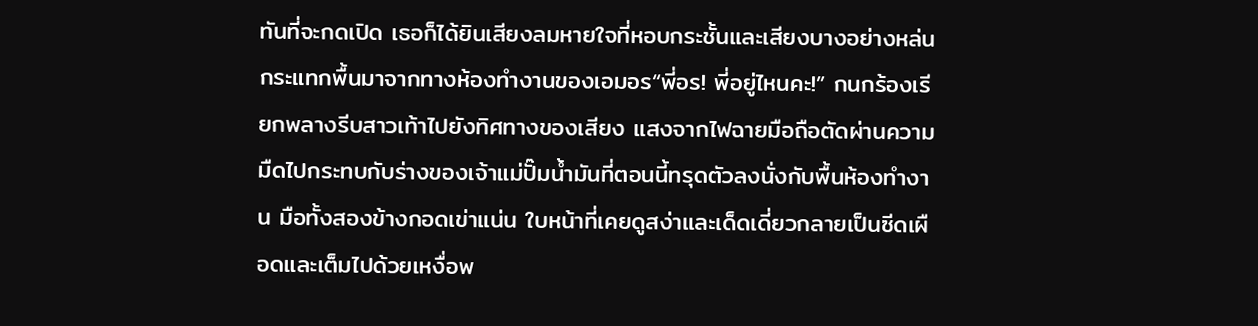ทันที่จะกดเปิด เธอก็ได้ยินเสียงลมหายใจที่หอบกระชั้นและเสียงบางอย่างหล่นกระแทกพื้นมาจากทางห้องทำงานของเอมอร“พี่อร! พี่อยู่ไหนคะ!” กนกร้องเรียกพลางรีบสาวเท้าไปยังทิศทางของเสียง แสงจากไฟฉายมือถือตัดผ่านความมืดไปกระทบกับร่างของเจ้าแม่ปั๊มน้ำมันที่ตอนนี้ทรุดตัวลงนั่งกับพื้นห้องทำงาน มือทั้งสองข้างกอดเข่าแน่น ใบหน้าที่เคยดูสง่าและเด็ดเดี่ยวกลายเป็นซีดเผือดและเต็มไปด้วยเหงื่อพ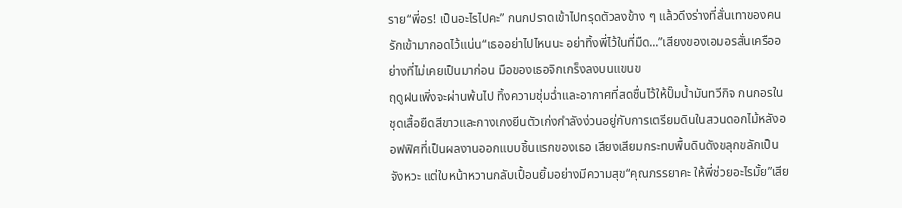ราย“พี่อร! เป็นอะไรไปคะ” กนกปราดเข้าไปทรุดตัวลงข้าง ๆ แล้วดึงร่างที่สั่นเทาของคนรักเข้ามากอดไว้แน่น“เธออย่าไปไหนนะ อย่าทิ้งพี่ไว้ในที่มืด...”เสียงของเอมอรสั่นเครืออย่างที่ไม่เคยเป็นมาก่อน มือของเธอจิกเกร็งลงบนแขนข
ฤดูฝนเพิ่งจะผ่านพ้นไป ทิ้งความชุ่มฉ่ำและอากาศที่สดชื่นไว้ให้ปั๊มน้ำมันทวีกิจ กนกอรในชุดเสื้อยืดสีขาวและกางเกงยีนตัวเก่งกำลังง่วนอยู่กับการเตรียมดินในสวนดอกไม้หลังออฟฟิศที่เป็นผลงานออกแบบชิ้นแรกของเธอ เสียงเสียมกระทบพื้นดินดังขลุกขลักเป็นจังหวะ แต่ใบหน้าหวานกลับเปื้อนยิ้มอย่างมีความสุข“คุณภรรยาคะ ให้พี่ช่วยอะไรมั้ย”เสีย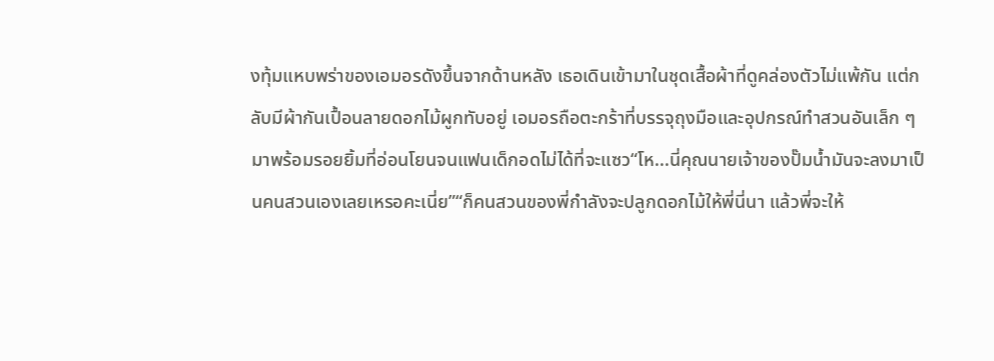งทุ้มแหบพร่าของเอมอรดังขึ้นจากด้านหลัง เธอเดินเข้ามาในชุดเสื้อผ้าที่ดูคล่องตัวไม่แพ้กัน แต่กลับมีผ้ากันเปื้อนลายดอกไม้ผูกทับอยู่ เอมอรถือตะกร้าที่บรรจุถุงมือและอุปกรณ์ทำสวนอันเล็ก ๆ มาพร้อมรอยยิ้มที่อ่อนโยนจนแฟนเด็กอดไม่ได้ที่จะแซว“โห...นี่คุณนายเจ้าของปั๊มน้ำมันจะลงมาเป็นคนสวนเองเลยเหรอคะเนี่ย”“ก็คนสวนของพี่กำลังจะปลูกดอกไม้ให้พี่นี่นา แล้วพี่จะให้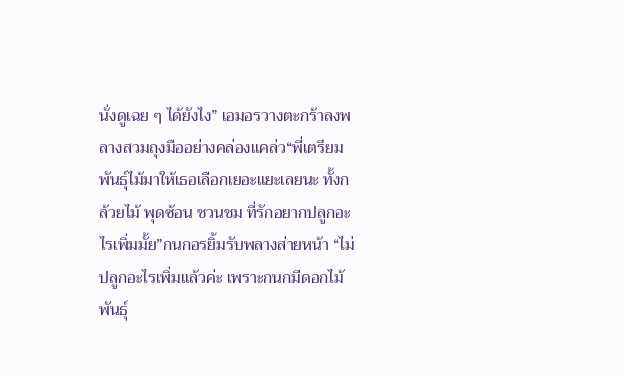นั่งดูเฉย ๆ ได้ยังไง” เอมอรวางตะกร้าลงพลางสวมถุงมืออย่างคล่องแคล่ว“พี่เตรียมพันธุ์ไม้มาให้เธอเลือกเยอะแยะเลยนะ ทั้งกล้วยไม้ พุดซ้อน ชวนชม ที่รักอยากปลูกอะไรเพิ่มมั้ย”กนกอรยิ้มรับพลางส่ายหน้า “ไม่ปลูกอะไรเพิ่มแล้วค่ะ เพราะกนกมีดอกไม้พันธุ์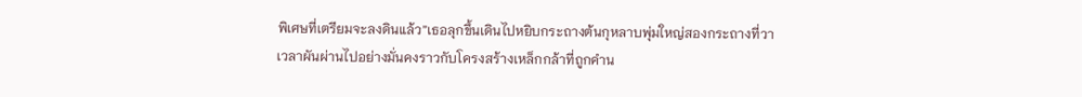พิเศษที่เตรียมจะลงดินแล้ว”เธอลุกขึ้นเดินไปหยิบกระถางต้นกุหลาบพุ่มใหญ่สองกระถางที่วา
เวลาผันผ่านไปอย่างมั่นคงราวกับโครงสร้างเหล็กกล้าที่ถูกคำน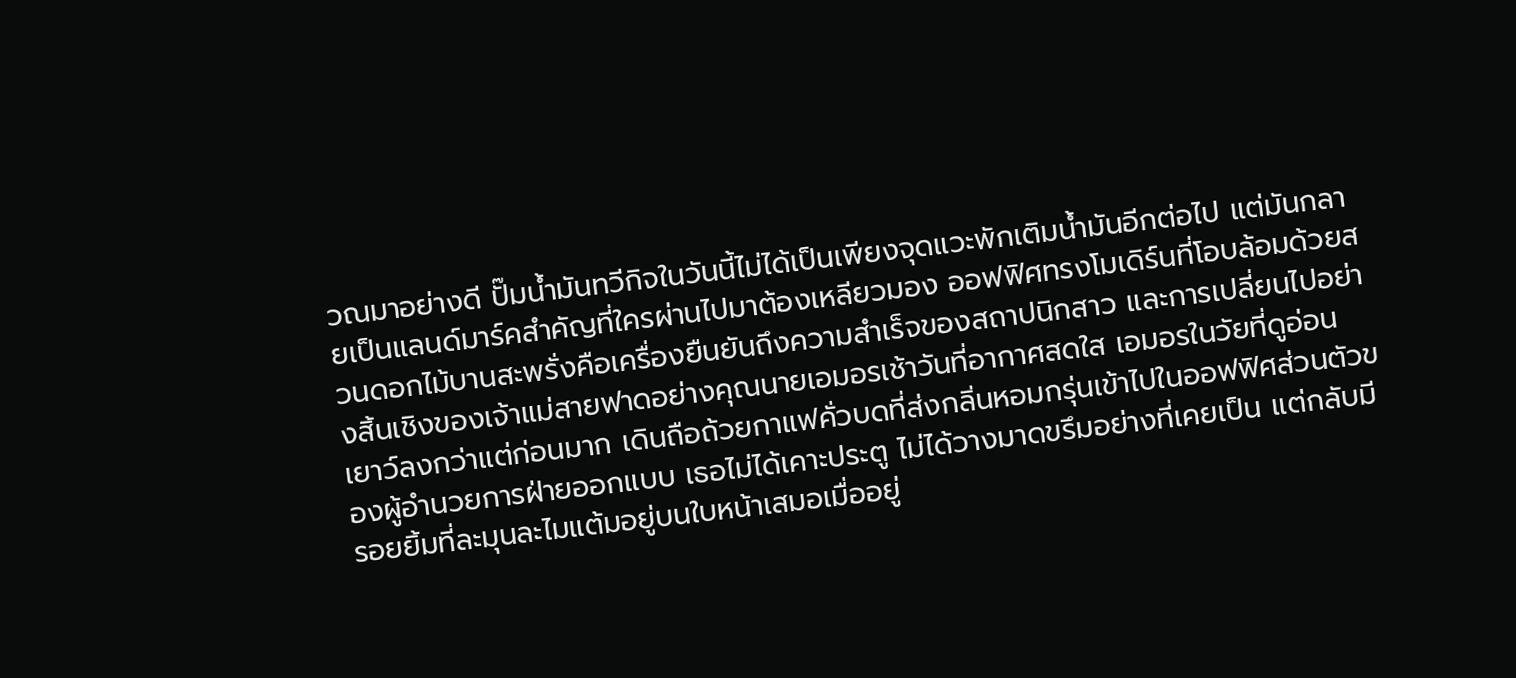วณมาอย่างดี ปั๊มน้ำมันทวีกิจในวันนี้ไม่ได้เป็นเพียงจุดแวะพักเติมน้ำมันอีกต่อไป แต่มันกลายเป็นแลนด์มาร์คสำคัญที่ใครผ่านไปมาต้องเหลียวมอง ออฟฟิศทรงโมเดิร์นที่โอบล้อมด้วยสวนดอกไม้บานสะพรั่งคือเครื่องยืนยันถึงความสำเร็จของสถาปนิกสาว และการเปลี่ยนไปอย่างสิ้นเชิงของเจ้าแม่สายฟาดอย่างคุณนายเอมอรเช้าวันที่อากาศสดใส เอมอรในวัยที่ดูอ่อนเยาว์ลงกว่าแต่ก่อนมาก เดินถือถ้วยกาแฟคั่วบดที่ส่งกลิ่นหอมกรุ่นเข้าไปในออฟฟิศส่วนตัวของผู้อำนวยการฝ่ายออกแบบ เธอไม่ได้เคาะประตู ไม่ได้วางมาดขรึมอย่างที่เคยเป็น แต่กลับมีรอยยิ้มที่ละมุนละไมแต้มอยู่บนใบหน้าเสมอเมื่ออยู่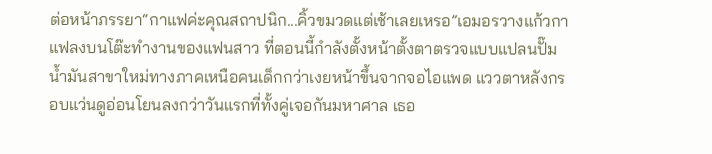ต่อหน้าภรรยา“กาแฟค่ะคุณสถาปนิก...คิ้วขมวดแต่เช้าเลยเหรอ”เอมอรวางแก้วกาแฟลงบนโต๊ะทำงานของแฟนสาว ที่ตอนนี้กำลังตั้งหน้าตั้งตาตรวจแบบแปลนปั๊มน้ำมันสาขาใหม่ทางภาคเหนือคนเด็กกว่าเงยหน้าขึ้นจากจอไอแพด แววตาหลังกรอบแว่นดูอ่อนโยนลงกว่าวันแรกที่ทั้งคู่เจอกันมหาศาล เธอ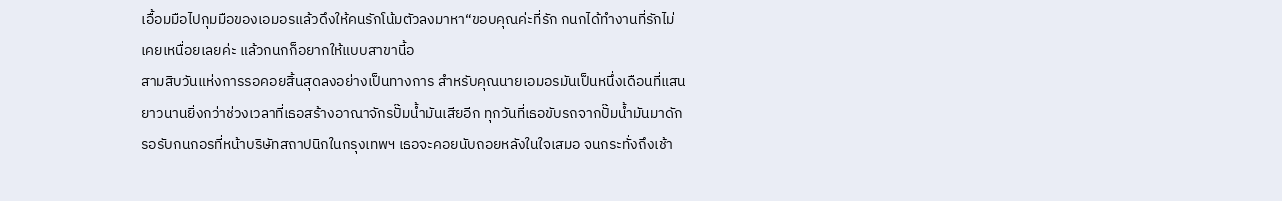เอื้อมมือไปกุมมือของเอมอรแล้วดึงให้คนรักโน้มตัวลงมาหา“ขอบคุณค่ะที่รัก กนกได้ทำงานที่รักไม่เคยเหนื่อยเลยค่ะ แล้วกนกก็อยากให้แบบสาขานี้อ
สามสิบวันแห่งการรอคอยสิ้นสุดลงอย่างเป็นทางการ สำหรับคุณนายเอมอรมันเป็นหนึ่งเดือนที่แสนยาวนานยิ่งกว่าช่วงเวลาที่เธอสร้างอาณาจักรปั๊มน้ำมันเสียอีก ทุกวันที่เธอขับรถจากปั๊มน้ำมันมาดักรอรับกนกอรที่หน้าบริษัทสถาปนิกในกรุงเทพฯ เธอจะคอยนับถอยหลังในใจเสมอ จนกระทั่งถึงเช้า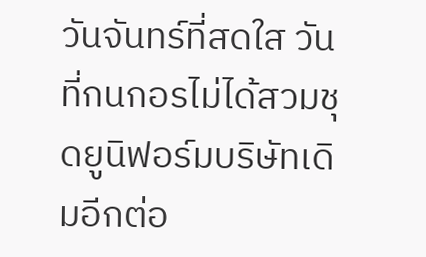วันจันทร์ที่สดใส วันที่กนกอรไม่ได้สวมชุดยูนิฟอร์มบริษัทเดิมอีกต่อ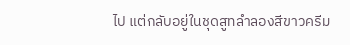ไป แต่กลับอยู่ในชุดสูทลำลองสีขาวครีม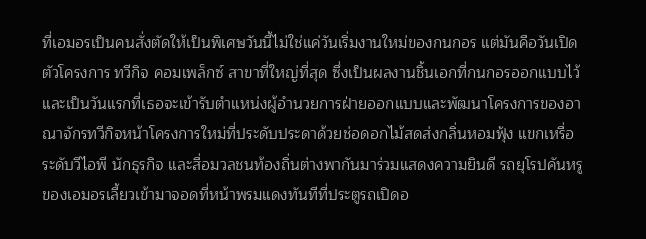ที่เอมอรเป็นคนสั่งตัดให้เป็นพิเศษวันนี้ไม่ใช่แค่วันเริ่มงานใหม่ของกนกอร แต่มันคือวันเปิดตัวโครงการ ทวีกิจ คอมเพล็กซ์ สาขาที่ใหญ่ที่สุด ซึ่งเป็นผลงานชิ้นเอกที่กนกอรออกแบบไว้ และเป็นวันแรกที่เธอจะเข้ารับตำแหน่งผู้อำนวยการฝ่ายออกแบบและพัฒนาโครงการของอาณาจักรทวีกิจหน้าโครงการใหม่ที่ประดับประดาด้วยช่อดอกไม้สดส่งกลิ่นหอมฟุ้ง แขกเหรื่อระดับวีไอพี นักธุรกิจ และสื่อมวลชนท้องถิ่นต่างพากันมาร่วมแสดงความยินดี รถยุโรปคันหรูของเอมอรเลี้ยวเข้ามาจอดที่หน้าพรมแดงทันทีที่ประตูรถเปิดอ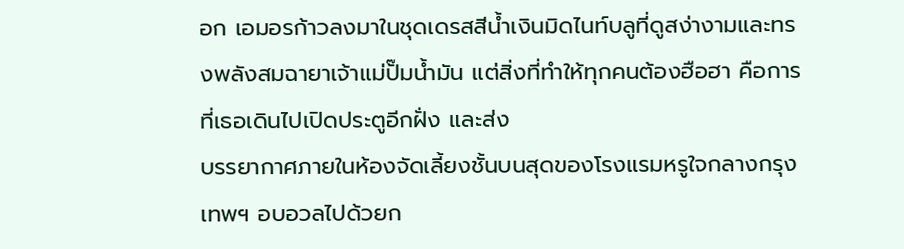อก เอมอรก้าวลงมาในชุดเดรสสีน้ำเงินมิดไนท์บลูที่ดูสง่างามและทรงพลังสมฉายาเจ้าแม่ปั๊มน้ำมัน แต่สิ่งที่ทำให้ทุกคนต้องฮือฮา คือการที่เธอเดินไปเปิดประตูอีกฝั่ง และส่ง
บรรยากาศภายในห้องจัดเลี้ยงชั้นบนสุดของโรงแรมหรูใจกลางกรุงเทพฯ อบอวลไปด้วยก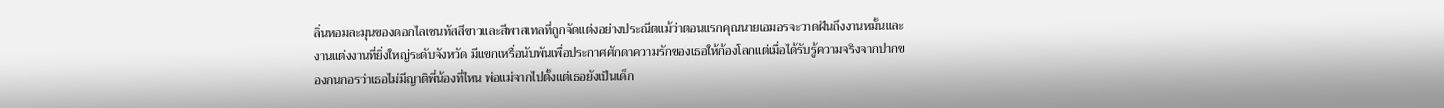ลิ่นหอมละมุนของดอกไลเซนทัสสีขาวและสีพาสเทลที่ถูกจัดแต่งอย่างประณีตแม้ว่าตอนแรกคุณนายเอมอรจะวาดฝันถึงงานหมั้นและงานแต่งงานที่ยิ่งใหญ่ระดับจังหวัด มีแขกเหรื่อนับพันเพื่อประกาศศักดาความรักของเธอให้ก้องโลกแต่เมื่อได้รับรู้ความจริงจากปากของกนกอรว่าเธอไม่มีญาติพี่น้องที่ไหน พ่อแม่จากไปตั้งแต่เธอยังเป็นเด็ก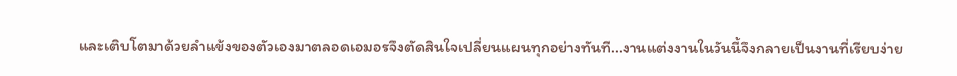และเติบโตมาด้วยลำแข้งของตัวเองมาตลอดเอมอรจึงตัดสินใจเปลี่ยนแผนทุกอย่างทันที...งานแต่งงานในวันนี้จึงกลายเป็นงานที่เรียบง่าย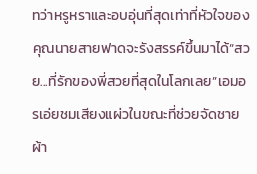ทว่าหรูหราและอบอุ่นที่สุดเท่าที่หัวใจของคุณนายสายฟาดจะรังสรรค์ขึ้นมาได้“สวย...ที่รักของพี่สวยที่สุดในโลกเลย”เอมอรเอ่ยชมเสียงแผ่วในขณะที่ช่วยจัดชายผ้า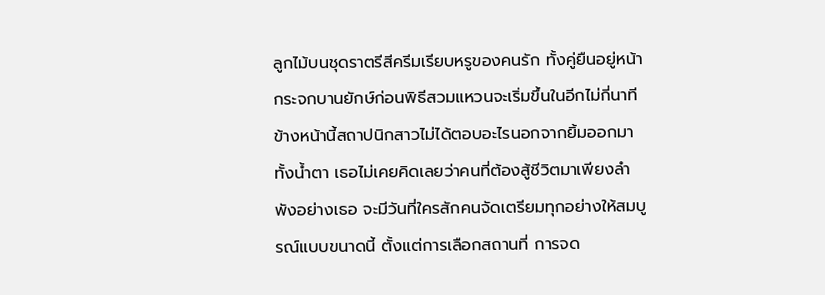ลูกไม้บนชุดราตรีสีครีมเรียบหรูของคนรัก ทั้งคู่ยืนอยู่หน้ากระจกบานยักษ์ก่อนพิธีสวมแหวนจะเริ่มขึ้นในอีกไม่กี่นาทีข้างหน้านี้สถาปนิกสาวไม่ได้ตอบอะไรนอกจากยิ้มออกมาทั้งน้ำตา เธอไม่เคยคิดเลยว่าคนที่ต้องสู้ชีวิตมาเพียงลำพังอย่างเธอ จะมีวันที่ใครสักคนจัดเตรียมทุกอย่างให้สมบูรณ์แบบขนาดนี้ ตั้งแต่การเลือกสถานที่ การจด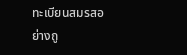ทะเบียนสมรสอย่างถู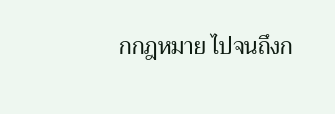กกฎหมาย ไปจนถึงก